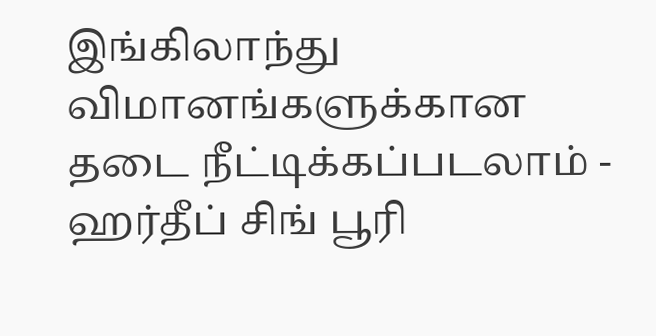இங்கிலாந்து விமானங்களுக்கான தடை நீட்டிக்கப்படலாம் - ஹர்தீப் சிங் பூரி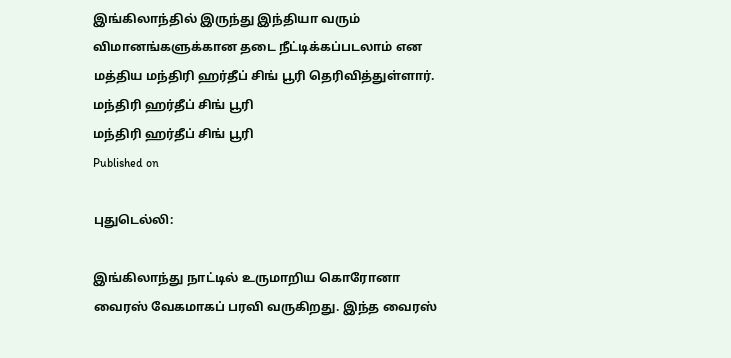இங்கிலாந்தில் இருந்து இந்தியா வரும் விமானங்களுக்கான தடை நீட்டிக்கப்படலாம் என மத்திய மந்திரி ஹர்தீப் சிங் பூரி தெரிவித்துள்ளார்.
மந்திரி ஹர்தீப் சிங் பூரி
மந்திரி ஹர்தீப் சிங் பூரி
Published on

புதுடெல்லி:

இங்கிலாந்து நாட்டில் உருமாறிய கொரோனா வைரஸ் வேகமாகப் பரவி வருகிறது. இந்த வைரஸ்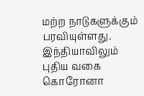மற்ற நாடுகளுக்கும் பரவியுள்ளது. இந்தியாவிலும் புதிய வகை கொரோனா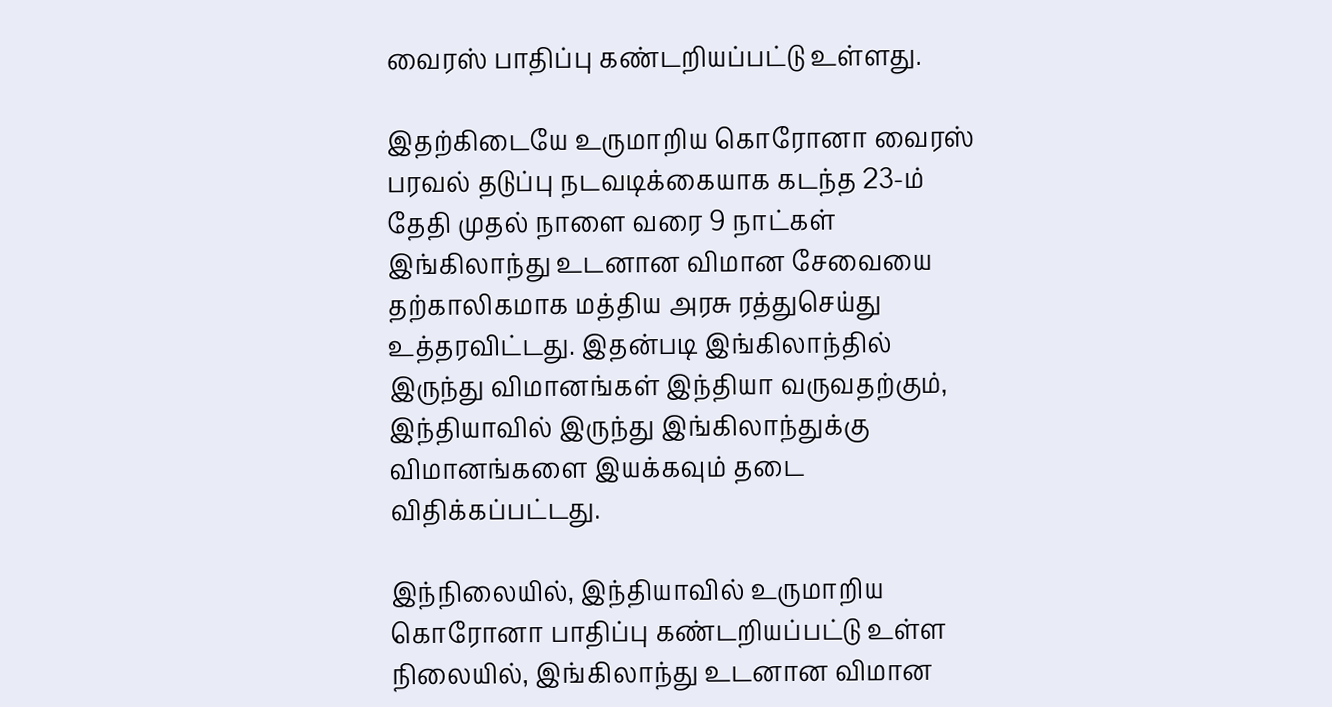வைரஸ் பாதிப்பு கண்டறியப்பட்டு உள்ளது.

இதற்கிடையே உருமாறிய கொரோனா வைரஸ் பரவல் தடுப்பு நடவடிக்கையாக கடந்த 23-ம் தேதி முதல் நாளை வரை 9 நாட்கள் இங்கிலாந்து உடனான விமான சேவையை தற்காலிகமாக மத்திய அரசு ரத்துசெய்து உத்தரவிட்டது. இதன்படி இங்கிலாந்தில் இருந்து விமானங்கள் இந்தியா வருவதற்கும், இந்தியாவில் இருந்து இங்கிலாந்துக்கு விமானங்களை இயக்கவும் தடை விதிக்கப்பட்டது.

இந்நிலையில், இந்தியாவில் உருமாறிய கொரோனா பாதிப்பு கண்டறியப்பட்டு உள்ள நிலையில், இங்கிலாந்து உடனான விமான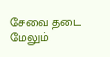சேவை தடை மேலும்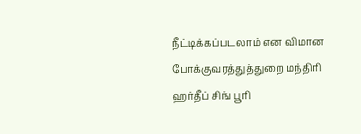நீட்டிக்கப்படலாம் என விமான போக்குவரத்துத்துறை மந்திரி ஹர்தீப் சிங் பூரி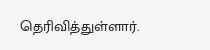தெரிவித்துள்ளார்.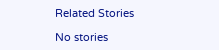Related Stories

No stories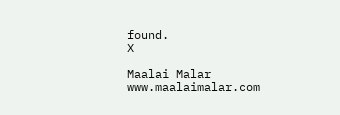found.
X

Maalai Malar
www.maalaimalar.com